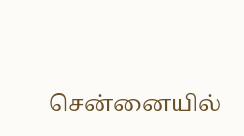சென்னையில்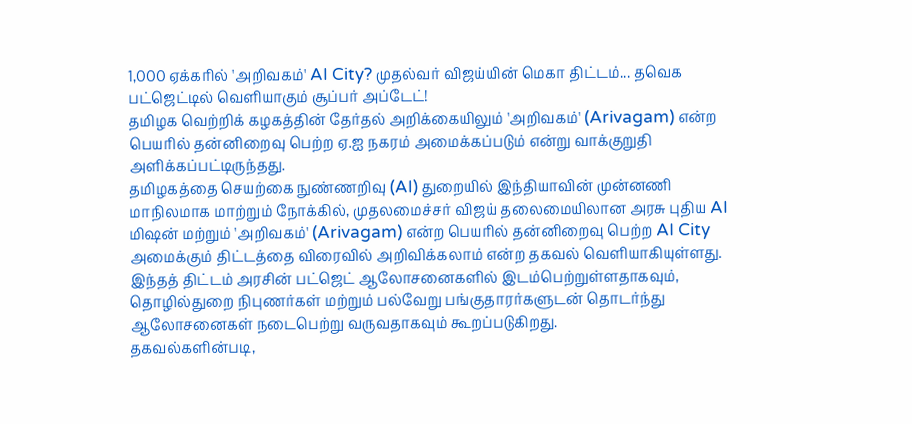1,000 ஏக்கரில் 'அறிவகம்' AI City? முதல்வர் விஜய்யின் மெகா திட்டம்... தவெக பட்ஜெட்டில் வெளியாகும் சூப்பர் அப்டேட்!
தமிழக வெற்றிக் கழகத்தின் தேர்தல் அறிக்கையிலும் 'அறிவகம்' (Arivagam) என்ற பெயரில் தன்னிறைவு பெற்ற ஏ.ஐ நகரம் அமைக்கப்படும் என்று வாக்குறுதி அளிக்கப்பட்டிருந்தது.
தமிழகத்தை செயற்கை நுண்ணறிவு (AI) துறையில் இந்தியாவின் முன்னணி மாநிலமாக மாற்றும் நோக்கில், முதலமைச்சர் விஜய் தலைமையிலான அரசு புதிய AI மிஷன் மற்றும் 'அறிவகம்' (Arivagam) என்ற பெயரில் தன்னிறைவு பெற்ற AI City அமைக்கும் திட்டத்தை விரைவில் அறிவிக்கலாம் என்ற தகவல் வெளியாகியுள்ளது.
இந்தத் திட்டம் அரசின் பட்ஜெட் ஆலோசனைகளில் இடம்பெற்றுள்ளதாகவும், தொழில்துறை நிபுணர்கள் மற்றும் பல்வேறு பங்குதாரர்களுடன் தொடர்ந்து ஆலோசனைகள் நடைபெற்று வருவதாகவும் கூறப்படுகிறது.
தகவல்களின்படி,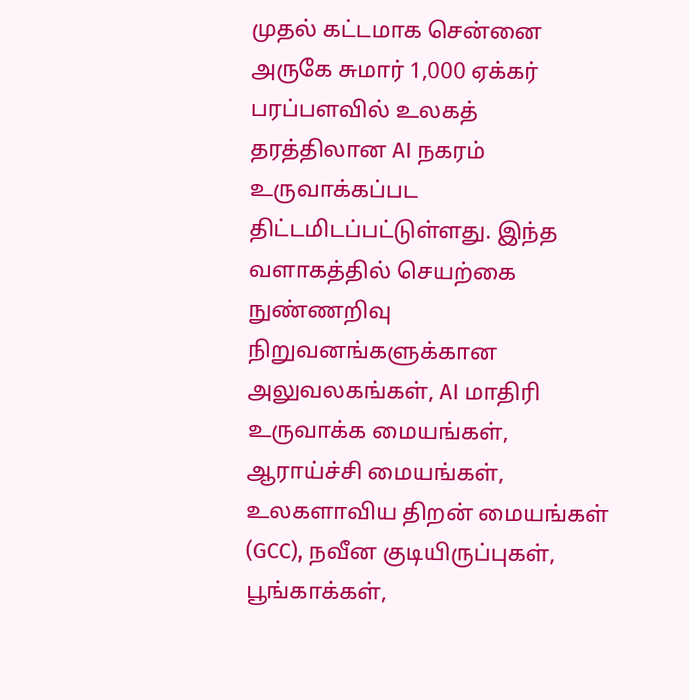முதல் கட்டமாக சென்னை அருகே சுமார் 1,000 ஏக்கர் பரப்பளவில் உலகத் தரத்திலான AI நகரம் உருவாக்கப்பட திட்டமிடப்பட்டுள்ளது. இந்த வளாகத்தில் செயற்கை நுண்ணறிவு நிறுவனங்களுக்கான அலுவலகங்கள், AI மாதிரி உருவாக்க மையங்கள், ஆராய்ச்சி மையங்கள், உலகளாவிய திறன் மையங்கள் (GCC), நவீன குடியிருப்புகள், பூங்காக்கள்,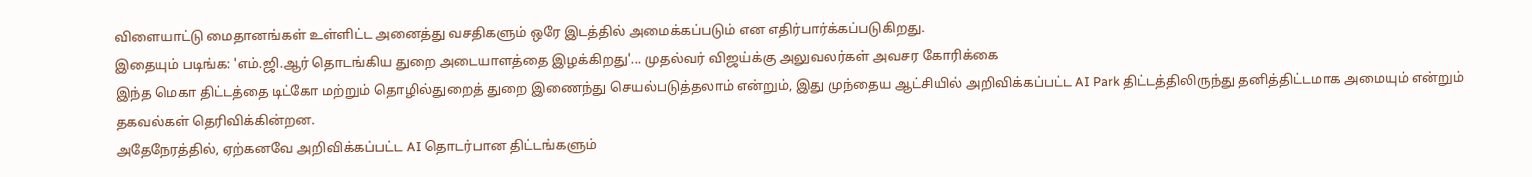விளையாட்டு மைதானங்கள் உள்ளிட்ட அனைத்து வசதிகளும் ஒரே இடத்தில் அமைக்கப்படும் என எதிர்பார்க்கப்படுகிறது.
இதையும் படிங்க: 'எம்.ஜி.ஆர் தொடங்கிய துறை அடையாளத்தை இழக்கிறது'... முதல்வர் விஜய்க்கு அலுவலர்கள் அவசர கோரிக்கை
இந்த மெகா திட்டத்தை டிட்கோ மற்றும் தொழில்துறைத் துறை இணைந்து செயல்படுத்தலாம் என்றும், இது முந்தைய ஆட்சியில் அறிவிக்கப்பட்ட AI Park திட்டத்திலிருந்து தனித்திட்டமாக அமையும் என்றும் தகவல்கள் தெரிவிக்கின்றன.
அதேநேரத்தில், ஏற்கனவே அறிவிக்கப்பட்ட AI தொடர்பான திட்டங்களும்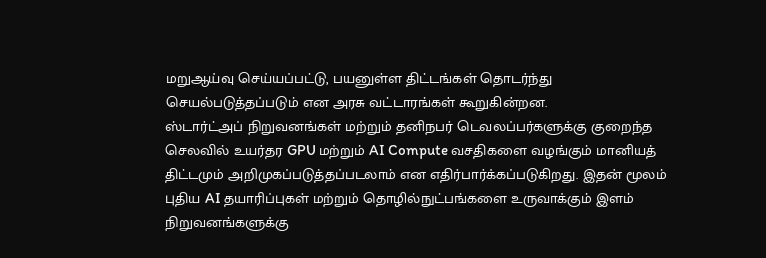மறுஆய்வு செய்யப்பட்டு, பயனுள்ள திட்டங்கள் தொடர்ந்து செயல்படுத்தப்படும் என அரசு வட்டாரங்கள் கூறுகின்றன.
ஸ்டார்ட்அப் நிறுவனங்கள் மற்றும் தனிநபர் டெவலப்பர்களுக்கு குறைந்த செலவில் உயர்தர GPU மற்றும் AI Compute வசதிகளை வழங்கும் மானியத் திட்டமும் அறிமுகப்படுத்தப்படலாம் என எதிர்பார்க்கப்படுகிறது. இதன் மூலம் புதிய AI தயாரிப்புகள் மற்றும் தொழில்நுட்பங்களை உருவாக்கும் இளம் நிறுவனங்களுக்கு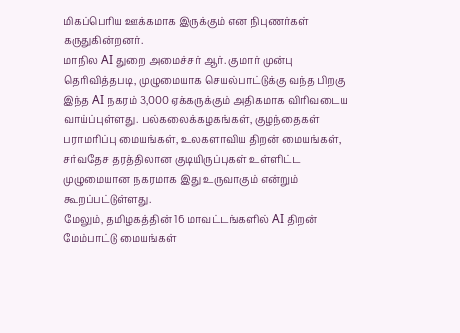மிகப்பெரிய ஊக்கமாக இருக்கும் என நிபுணர்கள் கருதுகின்றனர்.
மாநில AI துறை அமைச்சர் ஆர். குமார் முன்பு தெரிவித்தபடி, முழுமையாக செயல்பாட்டுக்கு வந்த பிறகு இந்த AI நகரம் 3,000 ஏக்கருக்கும் அதிகமாக விரிவடைய வாய்ப்புள்ளது. பல்கலைக்கழகங்கள், குழந்தைகள் பராமரிப்பு மையங்கள், உலகளாவிய திறன் மையங்கள், சர்வதேச தரத்திலான குடியிருப்புகள் உள்ளிட்ட முழுமையான நகரமாக இது உருவாகும் என்றும் கூறப்பட்டுள்ளது.
மேலும், தமிழகத்தின் 16 மாவட்டங்களில் AI திறன் மேம்பாட்டு மையங்கள்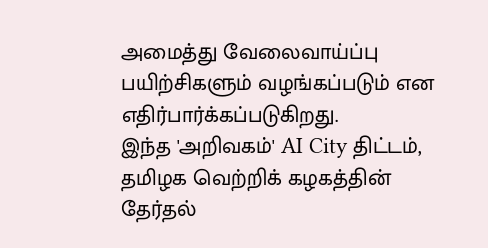அமைத்து வேலைவாய்ப்பு பயிற்சிகளும் வழங்கப்படும் என எதிர்பார்க்கப்படுகிறது.
இந்த 'அறிவகம்' AI City திட்டம், தமிழக வெற்றிக் கழகத்தின் தேர்தல்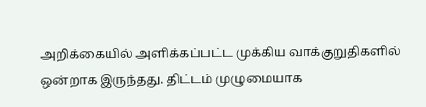அறிக்கையில் அளிக்கப்பட்ட முக்கிய வாக்குறுதிகளில் ஒன்றாக இருந்தது. திட்டம் முழுமையாக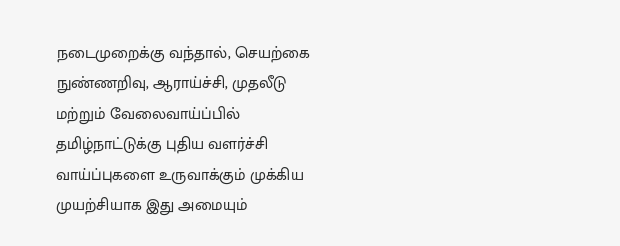நடைமுறைக்கு வந்தால், செயற்கை நுண்ணறிவு, ஆராய்ச்சி, முதலீடு மற்றும் வேலைவாய்ப்பில் தமிழ்நாட்டுக்கு புதிய வளர்ச்சி வாய்ப்புகளை உருவாக்கும் முக்கிய முயற்சியாக இது அமையும்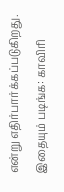என்று எதிர்பார்க்கப்படுகிறது.
இதையும் படிங்க: காவிரி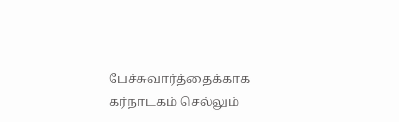பேச்சுவார்த்தைக்காக கர்நாடகம் செல்லும்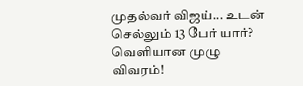முதல்வர் விஜய்... உடன் செல்லும் 13 பேர் யார்? வெளியான முழு விவரம்!